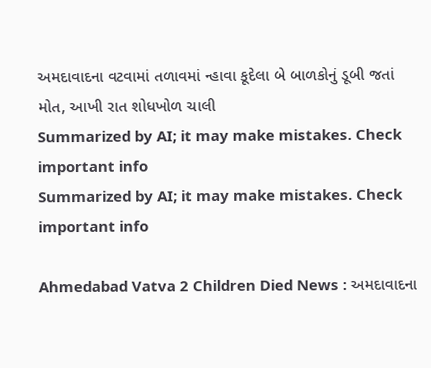અમદાવાદના વટવામાં તળાવમાં ન્હાવા કૂદેલા બે બાળકોનું ડૂબી જતાં મોત, આખી રાત શોધખોળ ચાલી
Summarized by AI; it may make mistakes. Check important info
Summarized by AI; it may make mistakes. Check important info

Ahmedabad Vatva 2 Children Died News : અમદાવાદના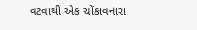વટવાથી એક ચોંકાવનારા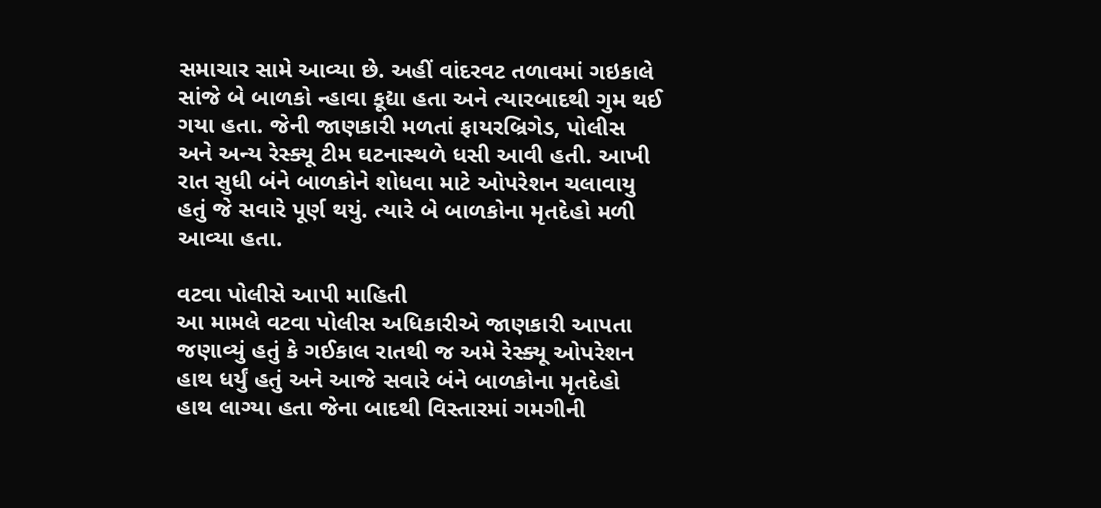સમાચાર સામે આવ્યા છે. અહીં વાંદરવટ તળાવમાં ગઇકાલે સાંજે બે બાળકો ન્હાવા કૂદ્યા હતા અને ત્યારબાદથી ગુમ થઈ ગયા હતા. જેની જાણકારી મળતાં ફાયરબ્રિગેડ, પોલીસ અને અન્ય રેસ્ક્યૂ ટીમ ઘટનાસ્થળે ધસી આવી હતી. આખી રાત સુધી બંને બાળકોને શોધવા માટે ઓપરેશન ચલાવાયુ હતું જે સવારે પૂર્ણ થયું. ત્યારે બે બાળકોના મૃતદેહો મળી આવ્યા હતા.

વટવા પોલીસે આપી માહિતી
આ મામલે વટવા પોલીસ અધિકારીએ જાણકારી આપતા જણાવ્યું હતું કે ગઈકાલ રાતથી જ અમે રેસ્ક્યૂ ઓપરેશન હાથ ધર્યું હતું અને આજે સવારે બંને બાળકોના મૃતદેહો હાથ લાગ્યા હતા જેના બાદથી વિસ્તારમાં ગમગીની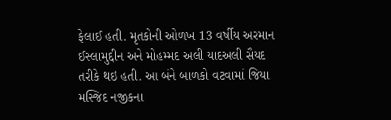ફેલાઈ હતી. મૃતકોની ઓળખ 13 વર્ષીય અરમાન ઈસ્લામુદ્દીન અને મોહમ્મદ અલી યાદઅલી સૈયદ તરીકે થઇ હતી. આ બંને બાળકો વટવામાં જિયા મસ્જિદ નજીકના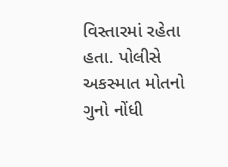વિસ્તારમાં રહેતા હતા. પોલીસે અકસ્માત મોતનો ગુનો નોંધી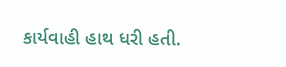કાર્યવાહી હાથ ધરી હતી.